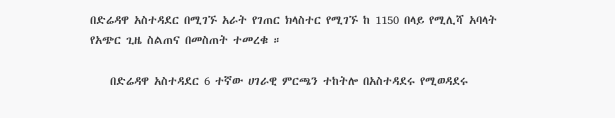በድሬዳዋ አስተዳደር በሚገኙ አራት የገጠር ክላስተር የሚገኙ ከ 1150 በላይ የሚሊሻ አባላት የአጭር ጊዜ ስልጠና በመስጠት ተመረቁ ።

    በድሬዳዋ አስተዳደር 6 ተኛው ሀገራዊ ምርጫን ተከትሎ በአስተዳደሩ የሚወዳደሩ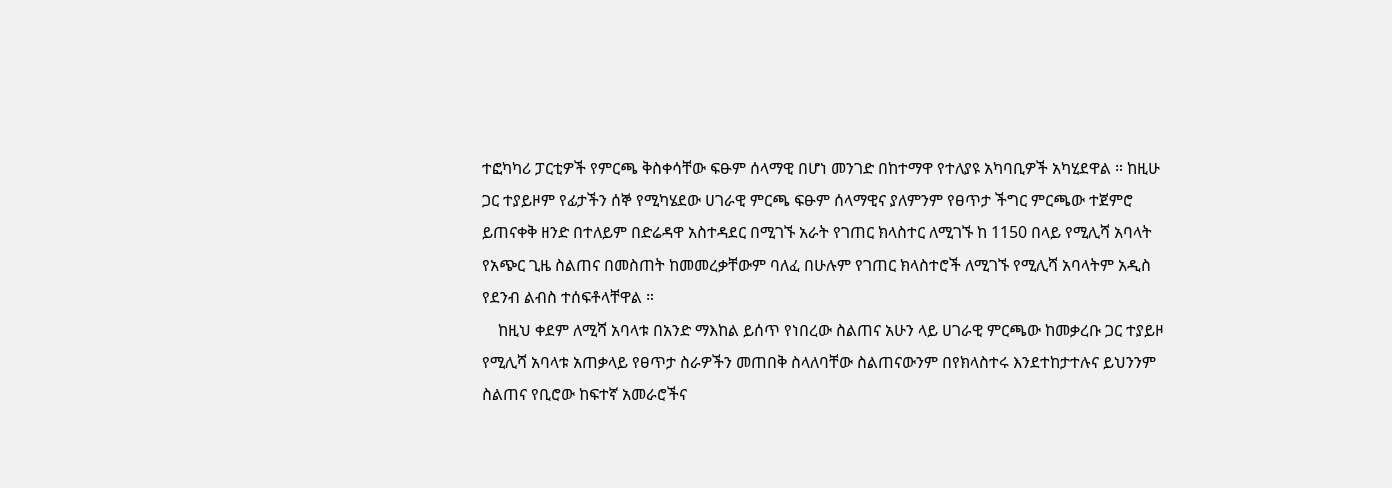ተፎካካሪ ፓርቲዎች የምርጫ ቅስቀሳቸው ፍፁም ሰላማዊ በሆነ መንገድ በከተማዋ የተለያዩ አካባቢዎች አካሂደዋል ። ከዚሁ ጋር ተያይዞም የፊታችን ሰኞ የሚካሄደው ሀገራዊ ምርጫ ፍፁም ሰላማዊና ያለምንም የፀጥታ ችግር ምርጫው ተጀምሮ ይጠናቀቅ ዘንድ በተለይም በድሬዳዋ አስተዳደር በሚገኙ አራት የገጠር ክላስተር ለሚገኙ ከ 1150 በላይ የሚሊሻ አባላት የአጭር ጊዜ ስልጠና በመስጠት ከመመረቃቸውም ባለፈ በሁሉም የገጠር ክላስተሮች ለሚገኙ የሚሊሻ አባላትም አዲስ የደንብ ልብስ ተሰፍቶላቸዋል ።
    ከዚህ ቀደም ለሚሻ አባላቱ በአንድ ማእከል ይሰጥ የነበረው ስልጠና አሁን ላይ ሀገራዊ ምርጫው ከመቃረቡ ጋር ተያይዞ የሚሊሻ አባላቱ አጠቃላይ የፀጥታ ስራዎችን መጠበቅ ስላለባቸው ስልጠናውንም በየክላስተሩ እንደተከታተሉና ይህንንም ስልጠና የቢሮው ከፍተኛ አመራሮችና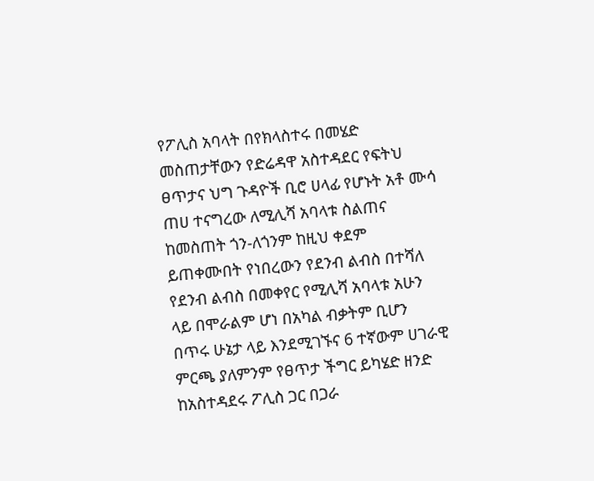የፖሊስ አባላት በየክላስተሩ በመሄድ መስጠታቸውን የድሬዳዋ አስተዳደር የፍትህ ፀጥታና ህግ ጉዳዮች ቢሮ ሀላፊ የሆኑት አቶ ሙሳ ጠሀ ተናግረው ለሚሊሻ አባላቱ ስልጠና ከመስጠት ጎን-ለጎንም ከዚህ ቀደም ይጠቀሙበት የነበረውን የደንብ ልብስ በተሻለ የደንብ ልብስ በመቀየር የሚሊሻ አባላቱ አሁን ላይ በሞራልም ሆነ በአካል ብቃትም ቢሆን በጥሩ ሁኔታ ላይ እንደሚገኙና 6 ተኛውም ሀገራዊ ምርጫ ያለምንም የፀጥታ ችግር ይካሄድ ዘንድ ከአስተዳደሩ ፖሊስ ጋር በጋራ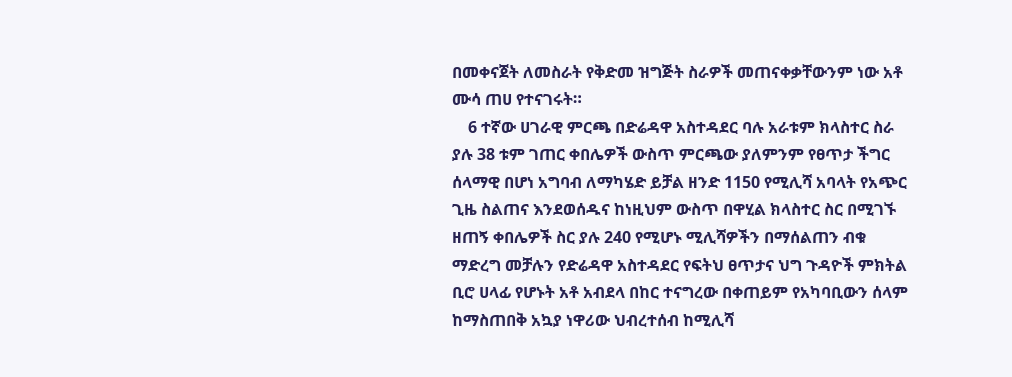በመቀናጀት ለመስራት የቅድመ ዝግጅት ስራዎች መጠናቀቃቸውንም ነው አቶ ሙሳ ጠሀ የተናገሩት።
    6 ተኛው ሀገራዊ ምርጫ በድሬዳዋ አስተዳደር ባሉ አራቱም ክላስተር ስራ ያሉ 38 ቱም ገጠር ቀበሌዎች ውስጥ ምርጫው ያለምንም የፀጥታ ችግር ሰላማዊ በሆነ አግባብ ለማካሄድ ይቻል ዘንድ 1150 የሚሊሻ አባላት የአጭር ጊዜ ስልጠና እንደወሰዱና ከነዚህም ውስጥ በዋሂል ክላስተር ስር በሚገኙ ዘጠኝ ቀበሌዎች ስር ያሉ 240 የሚሆኑ ሚሊሻዎችን በማሰልጠን ብቁ ማድረግ መቻሉን የድሬዳዋ አስተዳደር የፍትህ ፀጥታና ህግ ጉዳዮች ምክትል ቢሮ ሀላፊ የሆኑት አቶ አብደላ በከር ተናግረው በቀጠይም የአካባቢውን ሰላም ከማስጠበቅ አኳያ ነዋሪው ህብረተሰብ ከሚሊሻ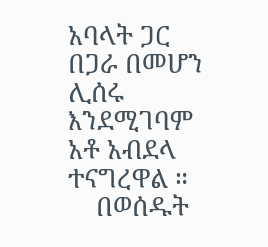አባላት ጋር በጋራ በመሆን ሊሰሩ እንደሚገባም አቶ አብደላ ተናግረዋል ።
    በወሰዱት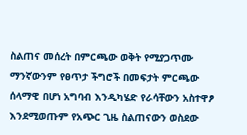ስልጠና መሰረት በምርጫው ወቅት የሚያጋጥሙ ማንኛውንም የፀጥታ ችግሮች በመፍታት ምርጫው ሰላማዊ በሆነ አግባብ እንዲካሄድ የራሳቸውን አስተዋፆ እንደሚወጡም የአጭር ጊዜ ስልጠናውን ወስደው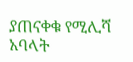ያጠናቀቁ የሚሊሻ አባላት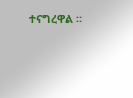ተናግረዋል ።